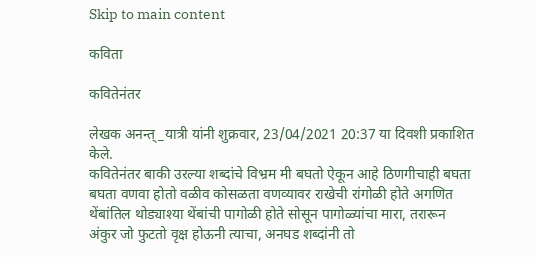Skip to main content

कविता

कवितेनंतर

लेखक अनन्त्_यात्री यांनी शुक्रवार, 23/04/2021 20:37 या दिवशी प्रकाशित केले.
कवितेनंतर बाकी उरल्या शब्दांचे विभ्रम मी बघतो ऐकून आहे ठिणगीचाही बघता बघता वणवा होतो वळीव कोसळता वणव्यावर राखेची रांगोळी होते अगणित थेंबांतिल थोड्याश्या थेंबांची पागोळी होते सोसून पागोळ्यांचा मारा, तरारून अंकुर जो फुटतो वृक्ष होऊनी त्याचा, अनघड शब्दांनी तो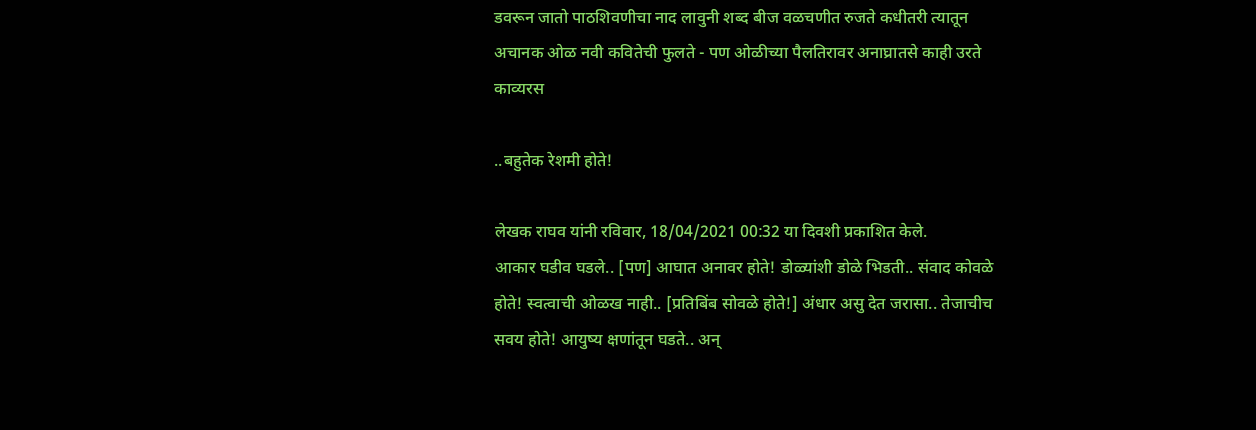डवरून जातो पाठशिवणीचा नाद लावुनी शब्द बीज वळचणीत रुजते कधीतरी त्यातून अचानक ओळ नवी कवितेची फुलते - पण ओळीच्या पैलतिरावर अनाघ्रातसे काही उरते
काव्यरस

..बहुतेक रेशमी होते!

लेखक राघव यांनी रविवार, 18/04/2021 00:32 या दिवशी प्रकाशित केले.
आकार घडीव घडले.. [पण] आघात अनावर होते! डोळ्यांशी डोळे भिडती.. संवाद कोवळे होते! स्वत्वाची ओळख नाही.. [प्रतिबिंब सोवळे होते!] अंधार असु देत जरासा.. तेजाचीच सवय होते! आयुष्य क्षणांतून घडते.. अन्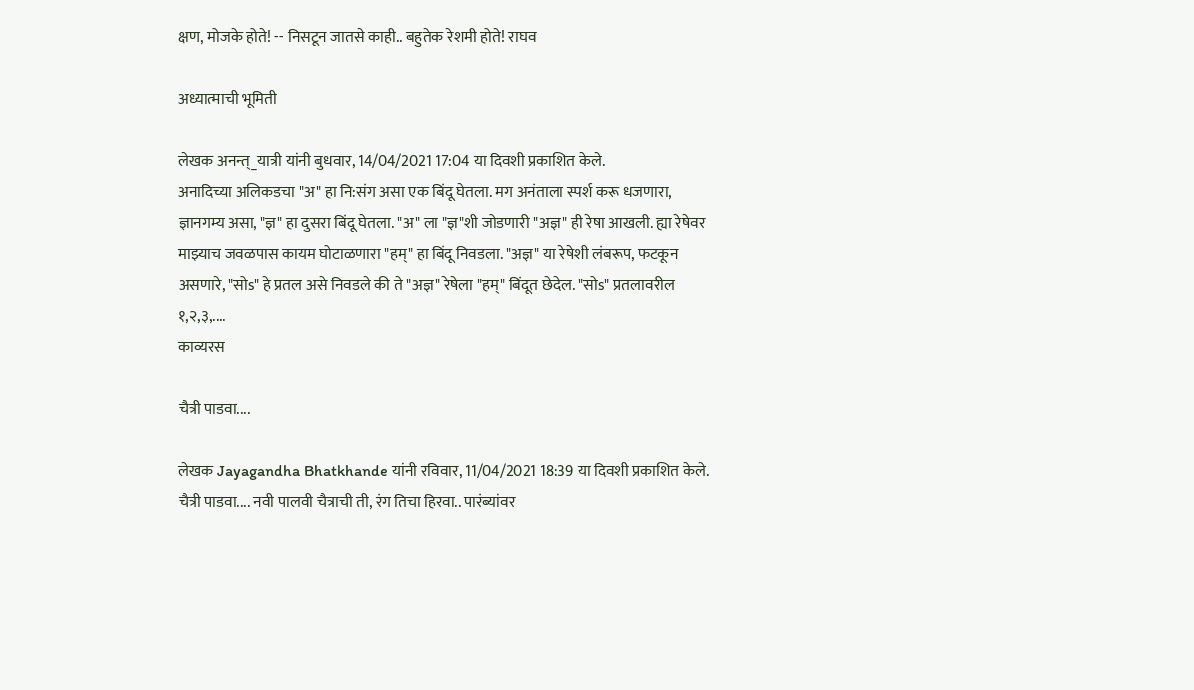क्षण, मोजके होते! -- निसटून जातसे काही.. बहुतेक रेशमी होते! राघव

अध्यात्माची भूमिती

लेखक अनन्त्_यात्री यांनी बुधवार, 14/04/2021 17:04 या दिवशी प्रकाशित केले.
अनादिच्या अलिकडचा "अ" हा नि:संग असा एक बिंदू घेतला. मग अनंताला स्पर्श करू धजणारा, ज्ञानगम्य असा, "ज्ञ" हा दुसरा बिंदू घेतला. "अ" ला "ज्ञ"शी जोडणारी "अज्ञ" ही रेषा आखली. ह्या रेषेवर माझ्याच जवळपास कायम घोटाळणारा "हम्" हा बिंदू निवडला. "अज्ञ" या रेषेशी लंबरूप, फटकून असणारे, "सोs" हे प्रतल असे निवडले की ते "अज्ञ" रेषेला "हम्" बिंदूत छेदेल. "सोs" प्रतलावरील १,२,३,....
काव्यरस

चैत्री पाडवा....

लेखक Jayagandha Bhatkhande यांनी रविवार, 11/04/2021 18:39 या दिवशी प्रकाशित केले.
चैत्री पाडवा.... नवी पालवी चैत्राची ती, रंग तिचा हिरवा.. पारंब्यांवर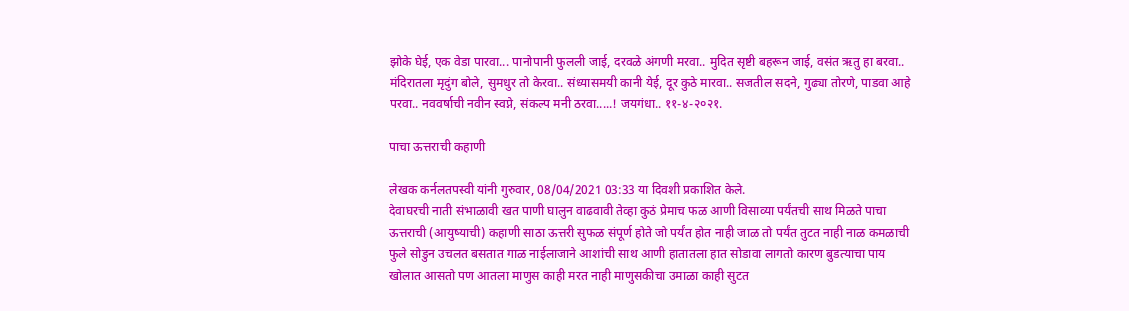झोके घेई, एक वेडा पारवा... पानोपानी फुलली जाई, दरवळे अंगणी मरवा.. मुदित सृष्टी बहरून जाई, वसंत ऋतु हा बरवा.. मंदिरातला मृदुंग बोले, सुमधुर तो केरवा.. संध्यासमयी कानी येई, दूर कुठे मारवा.. सजतील सदने, गुढ्या तोरणे, पाडवा आहे परवा.. नववर्षाची नवीन स्वप्ने, संकल्प मनी ठरवा.....! जयगंधा.. ११-४-२०२१.

पाचा ऊत्तराची कहाणी

लेखक कर्नलतपस्वी यांनी गुरुवार, 08/04/2021 03:33 या दिवशी प्रकाशित केले.
देवाघरची नाती संभाळावी खत पाणी घालुन वाढवावी तेव्हा कुठं प्रेमाच फळ आणी विसाव्या पर्यंतची साथ मिळते पाचा ऊत्तराची (आयुष्याची) कहाणी साठा ऊत्तरी सुफळ संपूर्ण होते जो पर्यंत होत नाही जाळ तो पर्यंत तुटत नाही नाळ कमळाची फुले सोडुन उचलत बसतात गाळ नाईलाजाने आशांची साथ आणी हातातला हात सोडावा लागतो कारण बुडत्याचा पाय खोलात आसतो पण आतला माणुस काही मरत नाही माणुसकीचा उमाळा काही सुटत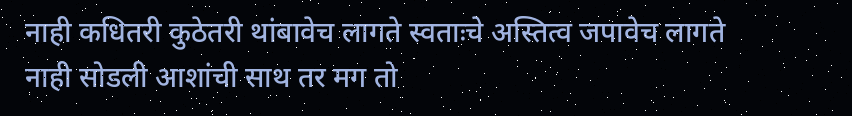नाही कधितरी कुठेतरी थांबावेच लागते स्वताःचे अस्तित्व जपावेच लागते नाही सोडली आशांची साथ तर मग तो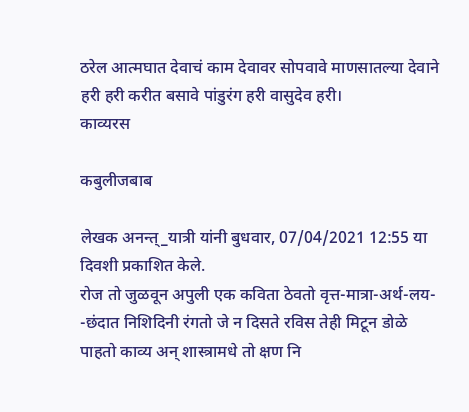ठरेल आत्मघात देवाचं काम देवावर सोपवावे माणसातल्या देवाने हरी हरी करीत बसावे पांडुरंग हरी वासुदेव हरी।
काव्यरस

कबुलीजबाब

लेखक अनन्त्_यात्री यांनी बुधवार, 07/04/2021 12:55 या दिवशी प्रकाशित केले.
रोज तो जुळवून अपुली एक कविता ठेवतो वृत्त-मात्रा-अर्थ-लय- -छंदात निशिदिनी रंगतो जे न दिसते रविस तेही मिटून डोळे पाहतो काव्य अन् शास्त्रामधे तो क्षण नि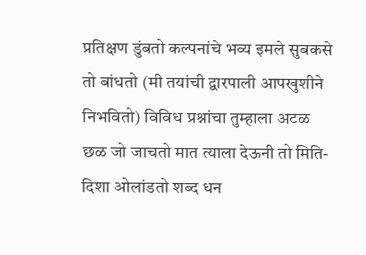प्रतिक्षण डुंबतो कल्पनांचे भव्य इमले सुबकसे तो बांधतो (मी तयांची द्वारपाली आपखुशीने निभवितो) विविध प्रश्नांचा तुम्हाला अटळ छळ जो जाचतो मात त्याला देऊनी तो मिति-दिशा ओलांडतो शब्द धन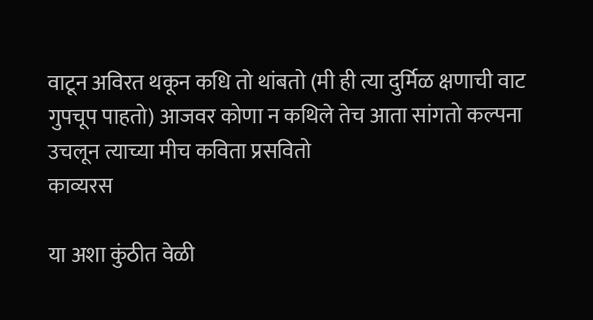वाटून अविरत थकून कधि तो थांबतो (मी ही त्या दुर्मिळ क्षणाची वाट गुपचूप पाहतो) आजवर कोणा न कथिले तेच आता सांगतो कल्पना उचलून त्याच्या मीच कविता प्रसवितो
काव्यरस

या अशा कुंठीत वेळी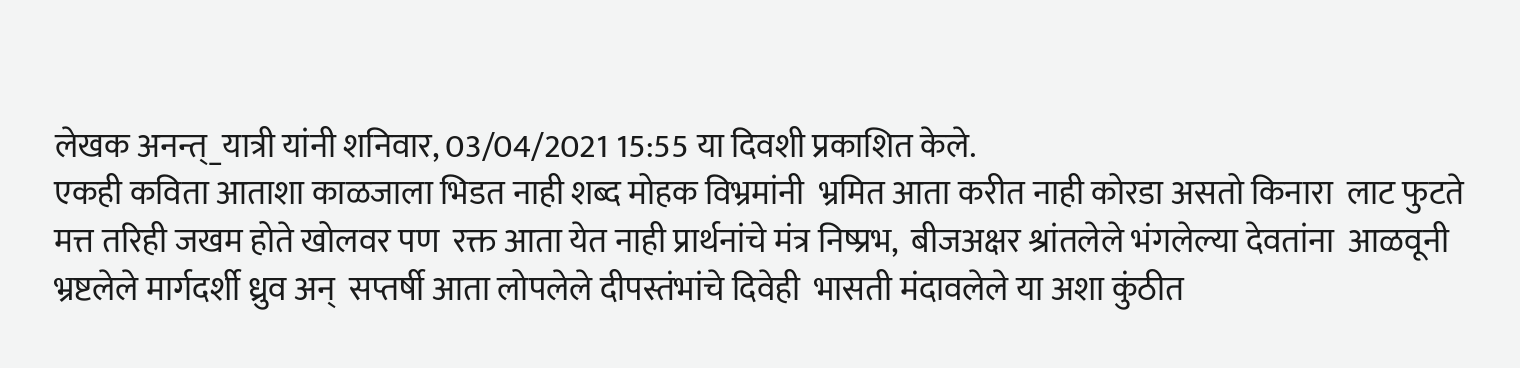लेखक अनन्त्_यात्री यांनी शनिवार, 03/04/2021 15:55 या दिवशी प्रकाशित केले.
एकही कविता आताशा काळजाला भिडत नाही शब्द मोहक विभ्रमांनी  भ्रमित आता करीत नाही कोरडा असतो किनारा  लाट फुटते मत्त तरिही जखम होते खोलवर पण  रक्त आता येत नाही प्रार्थनांचे मंत्र निष्प्रभ,  बीजअक्षर श्रांतलेले भंगलेल्या देवतांना  आळवूनी भ्रष्टलेले मार्गदर्शी ध्रुव अन्  सप्तर्षी आता लोपलेले दीपस्तंभांचे दिवेही  भासती मंदावलेले या अशा कुंठीत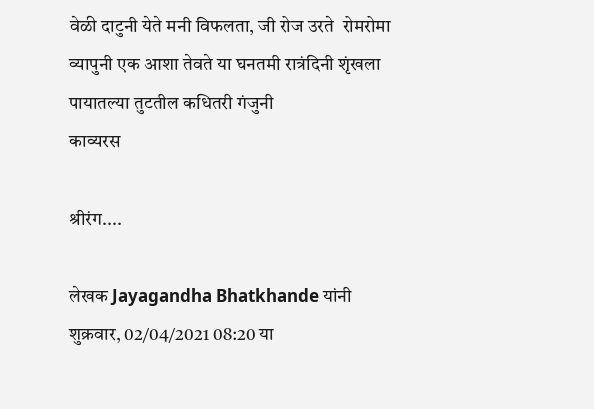वेळी दाटुनी येते मनी विफलता, जी रोज उरते  रोमरोमा व्यापुनी एक आशा तेवते या घनतमी रात्रंदिनी शृंखला पायातल्या तुटतील कधितरी गंजुनी
काव्यरस

श्रीरंग....

लेखक Jayagandha Bhatkhande यांनी शुक्रवार, 02/04/2021 08:20 या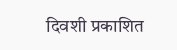दिवशी प्रकाशित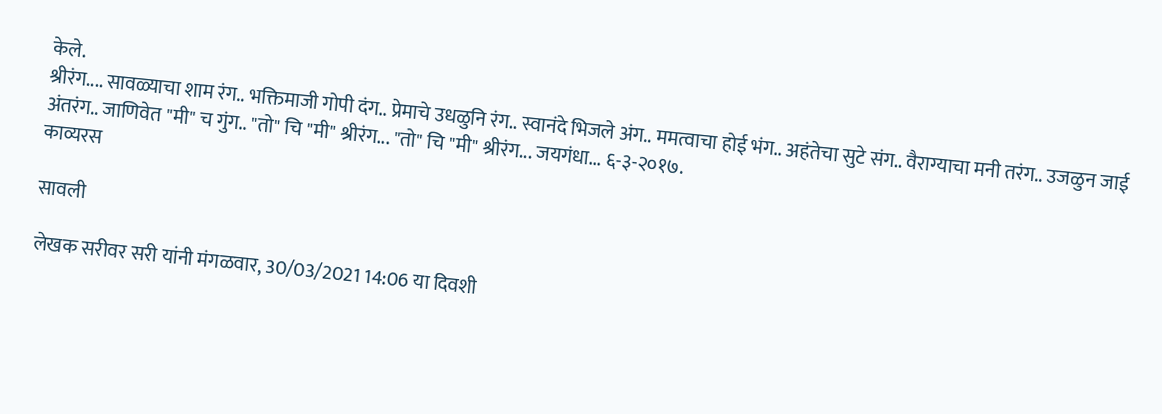केले.
श्रीरंग.... सावळ्याचा शाम रंग.. भक्तिमाजी गोपी दंग.. प्रेमाचे उधळुनि रंग.. स्वानंदे भिजले अंग.. ममत्वाचा होई भंग.. अहंतेचा सुटे संग.. वैराग्याचा मनी तरंग.. उजळुन जाई अंतरंग.. जाणिवेत "मी" च गुंग.. "तो" चि "मी" श्रीरंग... "तो" चि "मी" श्रीरंग... जयगंधा... ६-३-२०१७.
काव्यरस

सावली

लेखक सरीवर सरी यांनी मंगळवार, 30/03/2021 14:06 या दिवशी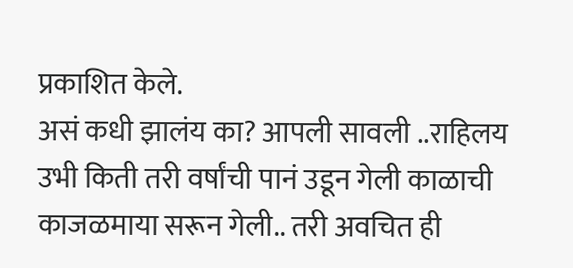प्रकाशित केले.
असं कधी झालंय का? आपली सावली ..राहिलय उभी किती तरी वर्षांची पानं उडून गेली काळाची काजळमाया सरून गेली.. तरी अवचित ही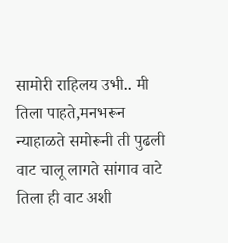सामोरी राहिलय उभी.. मी तिला पाहते,मनभरून न्याहाळते समोरूनी ती पुढली वाट चालू लागते सांगाव वाटे तिला ही वाट अशी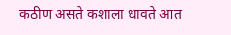कठीण असते कशाला धावते आत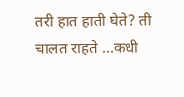तरी हात हाती घेते? ती चालत राहते ...कधी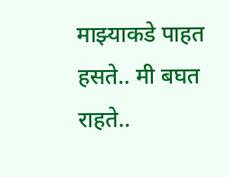माझ्याकडे पाहत हसते.. मी बघत राहते..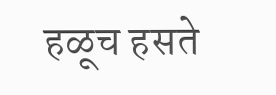हळूच हसते